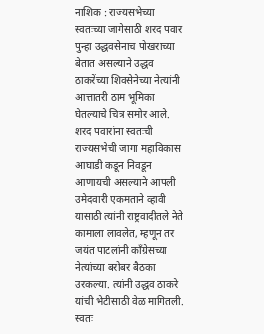नाशिक : राज्यसभेच्या स्वतःच्या जागेसाठी शरद पवार पुन्हा उद्धवसेनाच पोखराच्या बेतात असल्याने उद्धव ठाकरेंच्या शिवसेनेच्या नेत्यांनी आत्तातरी ठाम भूमिका घेतल्याचे चित्र समोर आले. शरद पवारांना स्वतःची राज्यसभेची जागा महाविकास आघाडी कडून निवडून आणायची असल्याने आपली उमेदवारी एकमताने व्हावी यासाठी त्यांनी राष्ट्रवादीतले नेते कामाला लावलेत, म्हणून तर जयंत पाटलांनी काँग्रेसच्या नेत्यांच्या बरोबर बैठका उरकल्या. त्यांनी उद्धव ठाकरे यांची भेटीसाठी वेळ मागितली. स्वतः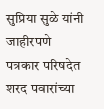सुप्रिया सुळे यांनी जाहीरपणे पत्रकार परिषदेत शरद पवारांच्या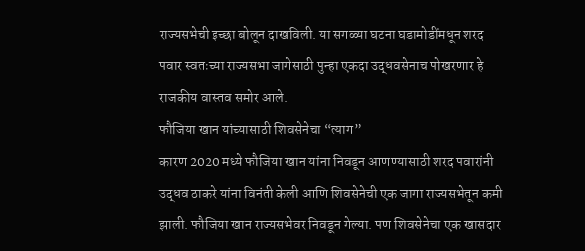राज्यसभेची इच्छा बोलून दाखविली. या सगळ्या घटना घडामोडींमधून शरद पवार स्वतःच्या राज्यसभा जागेसाठी पुन्हा एकदा उद्धवसेनाच पोखरणार हे राजकीय वास्तव समोर आले.
फौजिया खान यांच्यासाठी शिवसेनेचा “त्याग”
कारण 2020 मध्ये फौजिया खान यांना निवडून आणण्यासाठी शरद पवारांनी उद्धव ठाकरे यांना विनंती केली आणि शिवसेनेची एक जागा राज्यसभेतून कमी झाली. फौजिया खान राज्यसभेवर निवडून गेल्या. पण शिवसेनेचा एक खासदार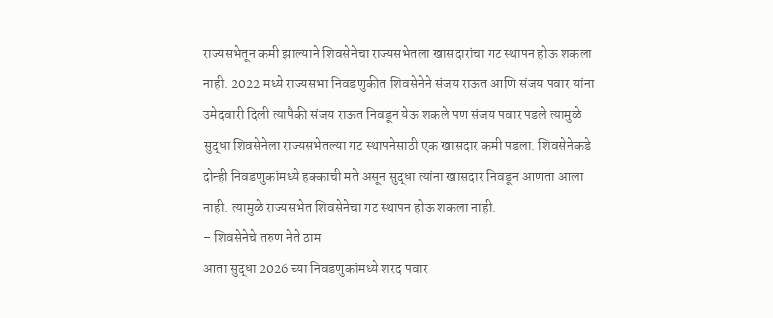राज्यसभेतून कमी झाल्याने शिवसेनेचा राज्यसभेतला खासदारांचा गट स्थापन होऊ शकला नाही. 2022 मध्ये राज्यसभा निवडणुकीत शिवसेनेने संजय राऊत आणि संजय पवार यांना उमेदवारी दिली त्यापैकी संजय राऊत निवडून येऊ शकले पण संजय पवार पडले त्यामुळे सुद्धा शिवसेनेला राज्यसभेतल्या गट स्थापनेसाठी एक खासदार कमी पडला. शिवसेनेकडे दोन्ही निवडणुकांमध्ये हक्काची मते असून सुद्धा त्यांना खासदार निवडून आणता आला नाही. त्यामुळे राज्यसभेत शिवसेनेचा गट स्थापन होऊ शकला नाही.
– शिवसेनेचे तरुण नेते ठाम
आता सुद्धा 2026 च्या निवडणुकांमध्ये शरद पवार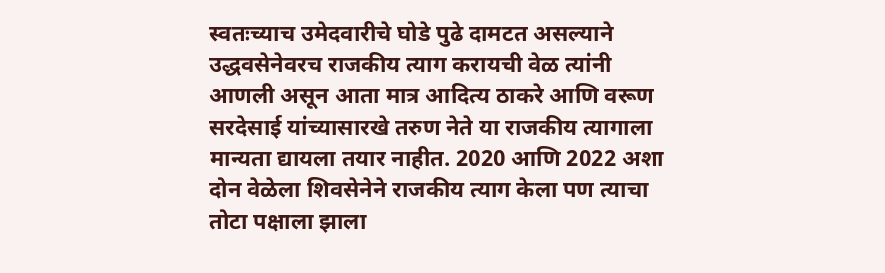स्वतःच्याच उमेदवारीचे घोडे पुढे दामटत असल्याने उद्धवसेनेवरच राजकीय त्याग करायची वेळ त्यांनी आणली असून आता मात्र आदित्य ठाकरे आणि वरूण सरदेसाई यांच्यासारखे तरुण नेते या राजकीय त्यागाला मान्यता द्यायला तयार नाहीत. 2020 आणि 2022 अशा दोन वेळेला शिवसेनेने राजकीय त्याग केला पण त्याचा तोटा पक्षाला झाला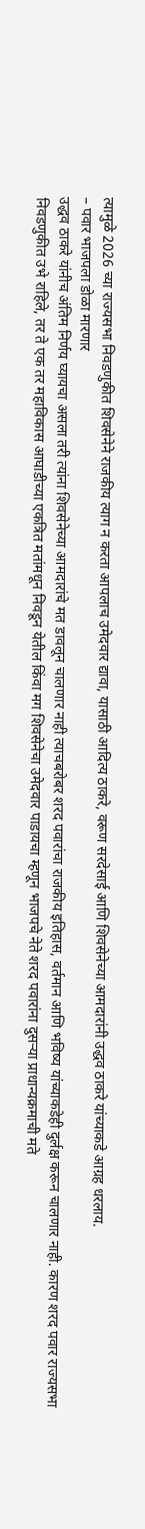त्यामुळे 2026 च्या राज्यसभा निवडणुकीत शिवसेनेने राजकीय त्याग न करता आपलाच उमेदवार द्यावा, यासाठी आदित्य ठाकरे, वरूण सरदेसाई आणि शिवसेनेच्या आमदारांनी उद्धव ठाकरे यांच्याकडे आग्रह धरलाय.
– पवार भाजपला डोळा मारणार
उद्धव ठाकरे यांनीच अंतिम निर्णय घ्यायचा असला तरी त्यांना शिवसेनेच्या आमदारांचे मत डावलून चालणार नाही त्याचबरोबर शरद पवारांचा राजकीय इतिहास, वर्तमान आणि भविष्य यांच्याकडेही दुर्लक्ष करून चालणार नाही. कारण शरद पवार राज्यसभा निवडणुकीत उभे राहिले, तर ते एक तर महाविकास आघाडीच्या एकत्रित मतांमधून निवडून येतील किंवा मग शिवसेनेचा उमेदवार पाडायचा म्हणून भाजपचे नेते शरद पवारांना दुसऱ्या प्राधान्यक्रमाची मते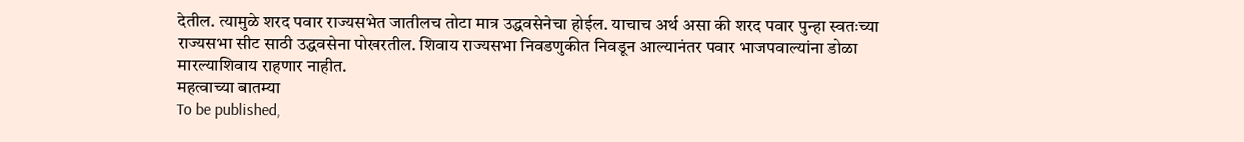देतील. त्यामुळे शरद पवार राज्यसभेत जातीलच तोटा मात्र उद्धवसेनेचा होईल. याचाच अर्थ असा की शरद पवार पुन्हा स्वतःच्या राज्यसभा सीट साठी उद्धवसेना पोखरतील. शिवाय राज्यसभा निवडणुकीत निवडून आल्यानंतर पवार भाजपवाल्यांना डोळा मारल्याशिवाय राहणार नाहीत.
महत्वाच्या बातम्या
To be published,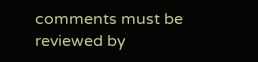comments must be reviewed by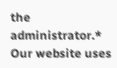the administrator.*
Our website uses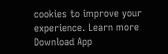cookies to improve your experience. Learn more
Download App